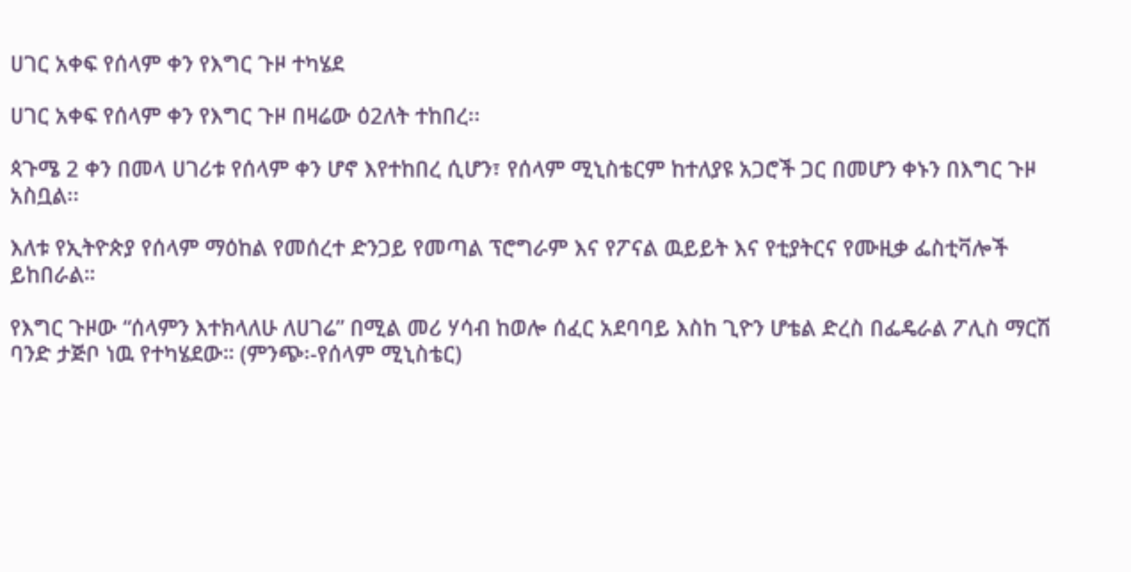ሀገር አቀፍ የሰላም ቀን የእግር ጉዞ ተካሄደ

ሀገር አቀፍ የሰላም ቀን የእግር ጉዞ በዛሬው ዕ2ለት ተከበረ፡፡

ጳጉሜ 2 ቀን በመላ ሀገሪቱ የሰላም ቀን ሆኖ እየተከበረ ሲሆን፣ የሰላም ሚኒስቴርም ከተለያዩ አጋሮች ጋር በመሆን ቀኑን በእግር ጉዞ አስቧል፡፡

እለቱ የኢትዮጵያ የሰላም ማዕከል የመሰረተ ድንጋይ የመጣል ፕሮግራም እና የፖናል ዉይይት እና የቲያትርና የሙዚቃ ፌስቲቫሎች ይከበራል።

የእግር ጉዞው “ሰላምን እተክላለሁ ለሀገሬ” በሚል መሪ ሃሳብ ከወሎ ሰፈር አደባባይ እስከ ጊዮን ሆቴል ድረስ በፌዴራል ፖሊስ ማርሽ ባንድ ታጅቦ ነዉ የተካሄደው። (ምንጭ፡-የሰላም ሚኒስቴር)